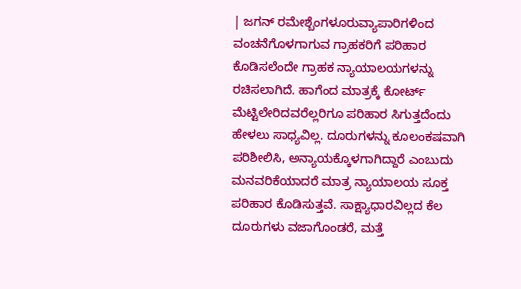| ಜಗನ್ ರಮೇಶ್ಬೆಂಗಳೂರುವ್ಯಾಪಾರಿಗಳಿಂದ ವಂಚನೆಗೊಳಗಾಗುವ ಗ್ರಾಹಕರಿಗೆ ಪರಿಹಾರ ಕೊಡಿಸಲೆಂದೇ ಗ್ರಾಹಕ ನ್ಯಾಯಾಲಯಗಳನ್ನು ರಚಿಸಲಾಗಿದೆ. ಹಾಗೆಂದ ಮಾತ್ರಕ್ಕೆ ಕೋರ್ಟ್ ಮೆಟ್ಟಿಲೇರಿದವರೆಲ್ಲರಿಗೂ ಪರಿಹಾರ ಸಿಗುತ್ತದೆಂದು ಹೇಳಲು ಸಾಧ್ಯವಿಲ್ಲ. ದೂರುಗಳನ್ನು ಕೂಲಂಕಷವಾಗಿ ಪರಿಶೀಲಿಸಿ, ಅನ್ಯಾಯಕ್ಕೊಳಗಾಗಿದ್ದಾರೆ ಎಂಬುದು ಮನವರಿಕೆಯಾದರೆ ಮಾತ್ರ ನ್ಯಾಯಾಲಯ ಸೂಕ್ತ ಪರಿಹಾರ ಕೊಡಿಸುತ್ತವೆ. ಸಾಕ್ಷ್ಯಾಧಾರವಿಲ್ಲದ ಕೆಲ ದೂರುಗಳು ವಜಾಗೊಂಡರೆ, ಮತ್ತೆ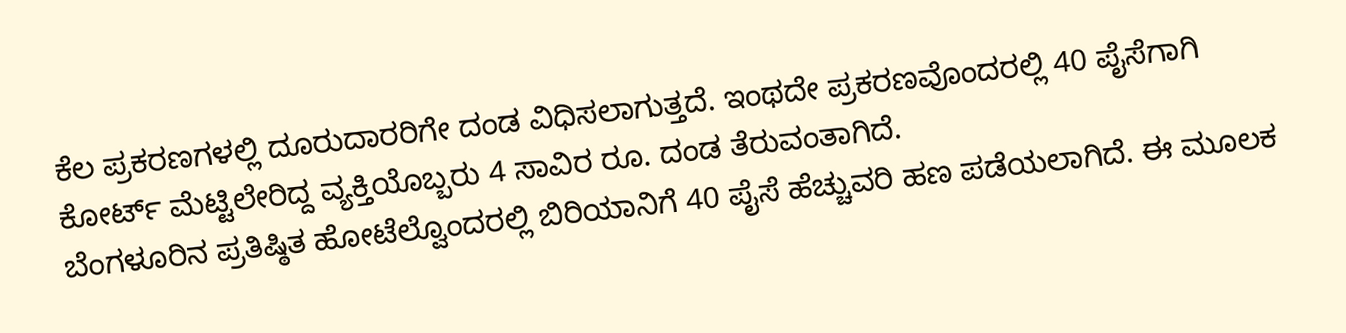ಕೆಲ ಪ್ರಕರಣಗಳಲ್ಲಿ ದೂರುದಾರರಿಗೇ ದಂಡ ವಿಧಿಸಲಾಗುತ್ತದೆ. ಇಂಥದೇ ಪ್ರಕರಣವೊಂದರಲ್ಲಿ 40 ಪೈಸೆಗಾಗಿ ಕೋರ್ಟ್ ಮೆಟ್ಟಿಲೇರಿದ್ದ ವ್ಯಕ್ತಿಯೊಬ್ಬರು 4 ಸಾವಿರ ರೂ. ದಂಡ ತೆರುವಂತಾಗಿದೆ.
ಬೆಂಗಳೂರಿನ ಪ್ರತಿಷ್ಠಿತ ಹೋಟೆಲ್ವೊಂದರಲ್ಲಿ ಬಿರಿಯಾನಿಗೆ 40 ಪೈಸೆ ಹೆಚ್ಚುವರಿ ಹಣ ಪಡೆಯಲಾಗಿದೆ. ಈ ಮೂಲಕ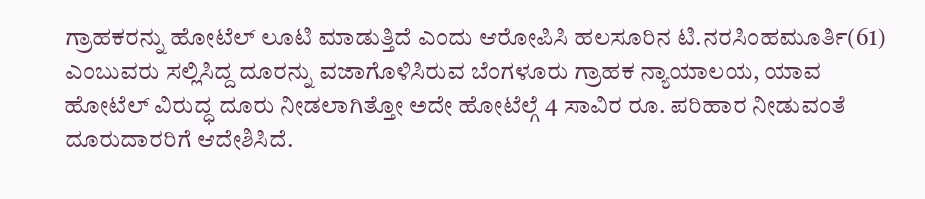ಗ್ರಾಹಕರನ್ನು ಹೋಟೆಲ್ ಲೂಟಿ ಮಾಡುತ್ತಿದೆ ಎಂದು ಆರೋಪಿಸಿ ಹಲಸೂರಿನ ಟಿ.ನರಸಿಂಹಮೂರ್ತಿ(61) ಎಂಬುವರು ಸಲ್ಲಿಸಿದ್ದ ದೂರನ್ನು ವಜಾಗೊಳಿಸಿರುವ ಬೆಂಗಳೂರು ಗ್ರಾಹಕ ನ್ಯಾಯಾಲಯ, ಯಾವ ಹೋಟೆಲ್ ವಿರುದ್ಧ ದೂರು ನೀಡಲಾಗಿತ್ತೋ ಅದೇ ಹೋಟೆಲ್ಗೆ 4 ಸಾವಿರ ರೂ. ಪರಿಹಾರ ನೀಡುವಂತೆ ದೂರುದಾರರಿಗೆ ಆದೇಶಿಸಿದೆ.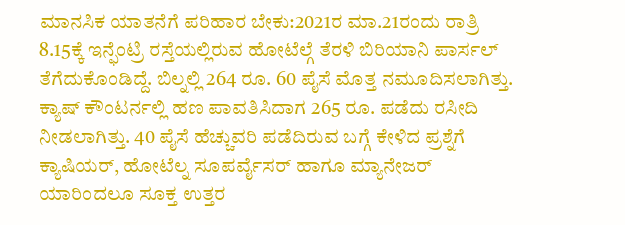ಮಾನಸಿಕ ಯಾತನೆಗೆ ಪರಿಹಾರ ಬೇಕು:2021ರ ಮಾ.21ರಂದು ರಾತ್ರಿ 8.15ಕ್ಕೆ ಇನ್ಫೆಂಟ್ರಿ ರಸ್ತೆಯಲ್ಲಿರುವ ಹೋಟೆಲ್ಗೆ ತೆರಳಿ ಬಿರಿಯಾನಿ ಪಾರ್ಸಲ್ ತೆಗೆದುಕೊಂಡಿದ್ದೆ. ಬಿಲ್ನಲ್ಲಿ 264 ರೂ. 60 ಪೈಸೆ ಮೊತ್ತ ನಮೂದಿಸಲಾಗಿತ್ತು. ಕ್ಯಾಷ್ ಕೌಂಟರ್ನಲ್ಲಿ ಹಣ ಪಾವತಿಸಿದಾಗ 265 ರೂ. ಪಡೆದು ರಸೀದಿ ನೀಡಲಾಗಿತ್ತು. 40 ಪೈಸೆ ಹೆಚ್ಚುವರಿ ಪಡೆದಿರುವ ಬಗ್ಗೆ ಕೇಳಿದ ಪ್ರಶ್ನೆಗೆ ಕ್ಯಾಷಿಯರ್, ಹೋಟೆಲ್ನ ಸೂಪರ್ವೈಸರ್ ಹಾಗೂ ಮ್ಯಾನೇಜರ್ ಯಾರಿಂದಲೂ ಸೂಕ್ತ ಉತ್ತರ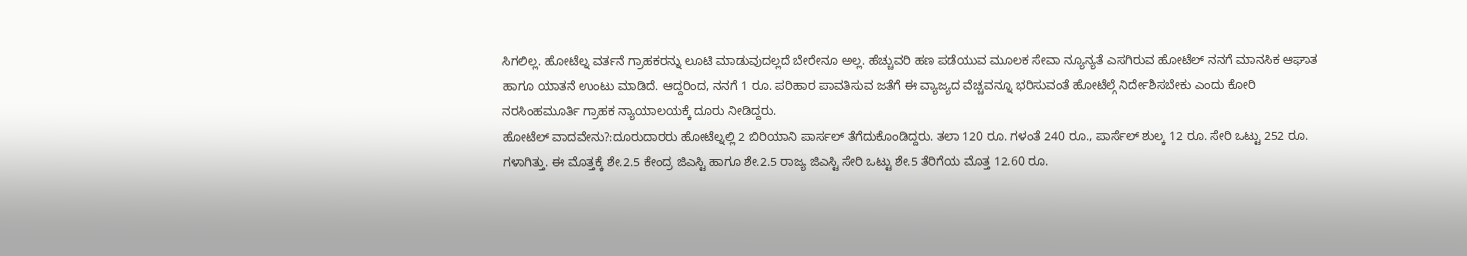ಸಿಗಲಿಲ್ಲ. ಹೋಟೆಲ್ನ ವರ್ತನೆ ಗ್ರಾಹಕರನ್ನು ಲೂಟಿ ಮಾಡುವುದಲ್ಲದೆ ಬೇರೇನೂ ಅಲ್ಲ. ಹೆಚ್ಚುವರಿ ಹಣ ಪಡೆಯುವ ಮೂಲಕ ಸೇವಾ ನ್ಯೂನ್ಯತೆ ಎಸಗಿರುವ ಹೋಟೆಲ್ ನನಗೆ ಮಾನಸಿಕ ಆಘಾತ ಹಾಗೂ ಯಾತನೆ ಉಂಟು ಮಾಡಿದೆ. ಆದ್ದರಿಂದ, ನನಗೆ 1 ರೂ. ಪರಿಹಾರ ಪಾವತಿಸುವ ಜತೆಗೆ ಈ ವ್ಯಾಜ್ಯದ ವೆಚ್ಚವನ್ನೂ ಭರಿಸುವಂತೆ ಹೋಟೆಲ್ಗೆ ನಿರ್ದೇಶಿಸಬೇಕು ಎಂದು ಕೋರಿ ನರಸಿಂಹಮೂರ್ತಿ ಗ್ರಾಹಕ ನ್ಯಾಯಾಲಯಕ್ಕೆ ದೂರು ನೀಡಿದ್ದರು.
ಹೋಟೆಲ್ ವಾದವೇನು?:ದೂರುದಾರರು ಹೋಟೆಲ್ನಲ್ಲಿ 2 ಬಿರಿಯಾನಿ ಪಾರ್ಸಲ್ ತೆಗೆದುಕೊಂಡಿದ್ದರು. ತಲಾ 120 ರೂ. ಗಳಂತೆ 240 ರೂ., ಪಾರ್ಸೆಲ್ ಶುಲ್ಕ 12 ರೂ. ಸೇರಿ ಒಟ್ಟು 252 ರೂ. ಗಳಾಗಿತ್ತು. ಈ ಮೊತ್ತಕ್ಕೆ ಶೇ.2.5 ಕೇಂದ್ರ ಜಿಎಸ್ಟಿ ಹಾಗೂ ಶೇ.2.5 ರಾಜ್ಯ ಜಿಎಸ್ಟಿ ಸೇರಿ ಒಟ್ಟು ಶೇ.5 ತೆರಿಗೆಯ ಮೊತ್ತ 12.60 ರೂ.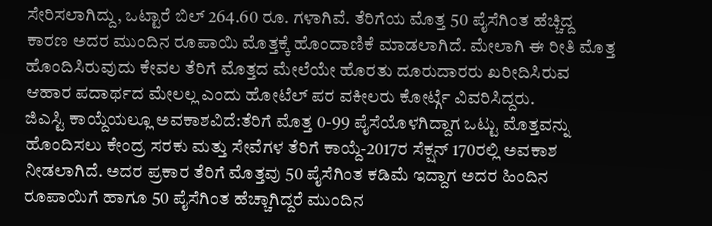ಸೇರಿಸಲಾಗಿದ್ದು, ಒಟ್ಟಾರೆ ಬಿಲ್ 264.60 ರೂ. ಗಳಾಗಿವೆ. ತೆರಿಗೆಯ ಮೊತ್ತ 50 ಪೈಸೆಗಿಂತ ಹೆಚ್ಚಿದ್ದ ಕಾರಣ ಅದರ ಮುಂದಿನ ರೂಪಾಯಿ ಮೊತ್ತಕ್ಕೆ ಹೊಂದಾಣಿಕೆ ಮಾಡಲಾಗಿದೆ. ಮೇಲಾಗಿ ಈ ರೀತಿ ಮೊತ್ತ ಹೊಂದಿಸಿರುವುದು ಕೇವಲ ತೆರಿಗೆ ಮೊತ್ತದ ಮೇಲೆಯೇ ಹೊರತು ದೂರುದಾರರು ಖರೀದಿಸಿರುವ ಆಹಾರ ಪದಾರ್ಥದ ಮೇಲಲ್ಲ ಎಂದು ಹೋಟೆಲ್ ಪರ ವಕೀಲರು ಕೋರ್ಟ್ಗೆ ವಿವರಿಸಿದ್ದರು.
ಜಿಎಸ್ಟಿ ಕಾಯ್ದೆಯಲ್ಲೂ ಅವಕಾಶವಿದೆ:ತೆರಿಗೆ ಮೊತ್ತ 0-99 ಪೈಸೆಯೊಳಗಿದ್ದಾಗ ಒಟ್ಟು ಮೊತ್ತವನ್ನು ಹೊಂದಿಸಲು ಕೇಂದ್ರ ಸರಕು ಮತ್ತು ಸೇವೆಗಳ ತೆರಿಗೆ ಕಾಯ್ದೆ-2017ರ ಸೆಕ್ಷನ್ 170ರಲ್ಲಿ ಅವಕಾಶ ನೀಡಲಾಗಿದೆ. ಅದರ ಪ್ರಕಾರ ತೆರಿಗೆ ಮೊತ್ತವು 50 ಪೈಸೆಗಿಂತ ಕಡಿಮೆ ಇದ್ದಾಗ ಅದರ ಹಿಂದಿನ ರೂಪಾಯಿಗೆ ಹಾಗೂ 50 ಪೈಸೆಗಿಂತ ಹೆಚ್ಚಾಗಿದ್ದರೆ ಮುಂದಿನ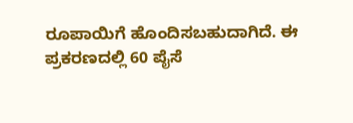ರೂಪಾಯಿಗೆ ಹೊಂದಿಸಬಹುದಾಗಿದೆ. ಈ ಪ್ರಕರಣದಲ್ಲಿ 60 ಪೈಸೆ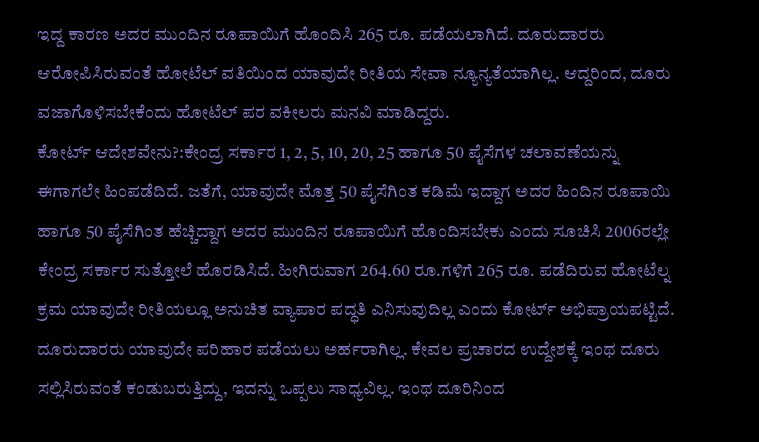ಇದ್ದ ಕಾರಣ ಅದರ ಮುಂದಿನ ರೂಪಾಯಿಗೆ ಹೊಂದಿಸಿ 265 ರೂ. ಪಡೆಯಲಾಗಿದೆ. ದೂರುದಾರರು ಆರೋಪಿಸಿರುವಂತೆ ಹೋಟೆಲ್ ವತಿಯಿಂದ ಯಾವುದೇ ರೀತಿಯ ಸೇವಾ ನ್ಯೂನ್ಯತೆಯಾಗಿಲ್ಲ. ಆದ್ದರಿಂದ, ದೂರು ವಜಾಗೊಳಿಸಬೇಕೆಂದು ಹೋಟೆಲ್ ಪರ ವಕೀಲರು ಮನವಿ ಮಾಡಿದ್ದರು.
ಕೋರ್ಟ್ ಆದೇಶವೇನು?:ಕೇಂದ್ರ ಸರ್ಕಾರ 1, 2, 5, 10, 20, 25 ಹಾಗೂ 50 ಪೈಸೆಗಳ ಚಲಾವಣೆಯನ್ನು ಈಗಾಗಲೇ ಹಿಂಪಡೆದಿದೆ. ಜತೆಗೆ, ಯಾವುದೇ ಮೊತ್ತ 50 ಪೈಸೆಗಿಂತ ಕಡಿಮೆ ಇದ್ದಾಗ ಅದರ ಹಿಂದಿನ ರೂಪಾಯಿ ಹಾಗೂ 50 ಪೈಸೆಗಿಂತ ಹೆಚ್ಚಿದ್ದಾಗ ಅದರ ಮುಂದಿನ ರೂಪಾಯಿಗೆ ಹೊಂದಿಸಬೇಕು ಎಂದು ಸೂಚಿಸಿ 2006ರಲ್ಲೇ ಕೇಂದ್ರ ಸರ್ಕಾರ ಸುತ್ತೋಲೆ ಹೊರಡಿಸಿದೆ. ಹೀಗಿರುವಾಗ 264.60 ರೂ.ಗಳಿಗೆ 265 ರೂ. ಪಡೆದಿರುವ ಹೋಟೆಲ್ನ ಕ್ರಮ ಯಾವುದೇ ರೀತಿಯಲ್ಲೂ ಅನುಚಿತ ವ್ಯಾಪಾರ ಪದ್ಧತಿ ಎನಿಸುವುದಿಲ್ಲ ಎಂದು ಕೋರ್ಟ್ ಅಭಿಪ್ರಾಯಪಟ್ಟಿದೆ. ದೂರುದಾರರು ಯಾವುದೇ ಪರಿಹಾರ ಪಡೆಯಲು ಅರ್ಹರಾಗಿಲ್ಲ. ಕೇವಲ ಪ್ರಚಾರದ ಉದ್ದೇಶಕ್ಕೆ ಇಂಥ ದೂರು ಸಲ್ಲಿಸಿರುವಂತೆ ಕಂಡುಬರುತ್ತಿದ್ದು, ಇದನ್ನು ಒಪ್ಪಲು ಸಾಧ್ಯವಿಲ್ಲ. ಇಂಥ ದೂರಿನಿಂದ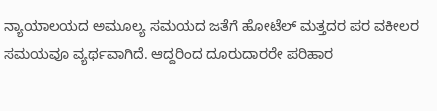ನ್ಯಾಯಾಲಯದ ಅಮೂಲ್ಯ ಸಮಯದ ಜತೆಗೆ ಹೋಟೆಲ್ ಮತ್ತದರ ಪರ ವಕೀಲರ ಸಮಯವೂ ವ್ಯರ್ಥವಾಗಿದೆ. ಆದ್ದರಿಂದ ದೂರುದಾರರೇ ಪರಿಹಾರ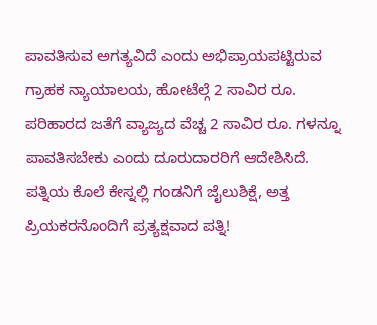ಪಾವತಿಸುವ ಅಗತ್ಯವಿದೆ ಎಂದು ಅಭಿಪ್ರಾಯಪಟ್ಟಿರುವ ಗ್ರಾಹಕ ನ್ಯಾಯಾಲಯ, ಹೋಟೆಲ್ಗೆ 2 ಸಾವಿರ ರೂ. ಪರಿಹಾರದ ಜತೆಗೆ ವ್ಯಾಜ್ಯದ ವೆಚ್ಚ 2 ಸಾವಿರ ರೂ. ಗಳನ್ನೂ ಪಾವತಿಸಬೇಕು ಎಂದು ದೂರುದಾರರಿಗೆ ಆದೇಶಿಸಿದೆ.
ಪತ್ನಿಯ ಕೊಲೆ ಕೇಸ್ನಲ್ಲಿ ಗಂಡನಿಗೆ ಜೈಲುಶಿಕ್ಷೆ, ಅತ್ತ ಪ್ರಿಯಕರನೊಂದಿಗೆ ಪ್ರತ್ಯಕ್ಷವಾದ ಪತ್ನಿ!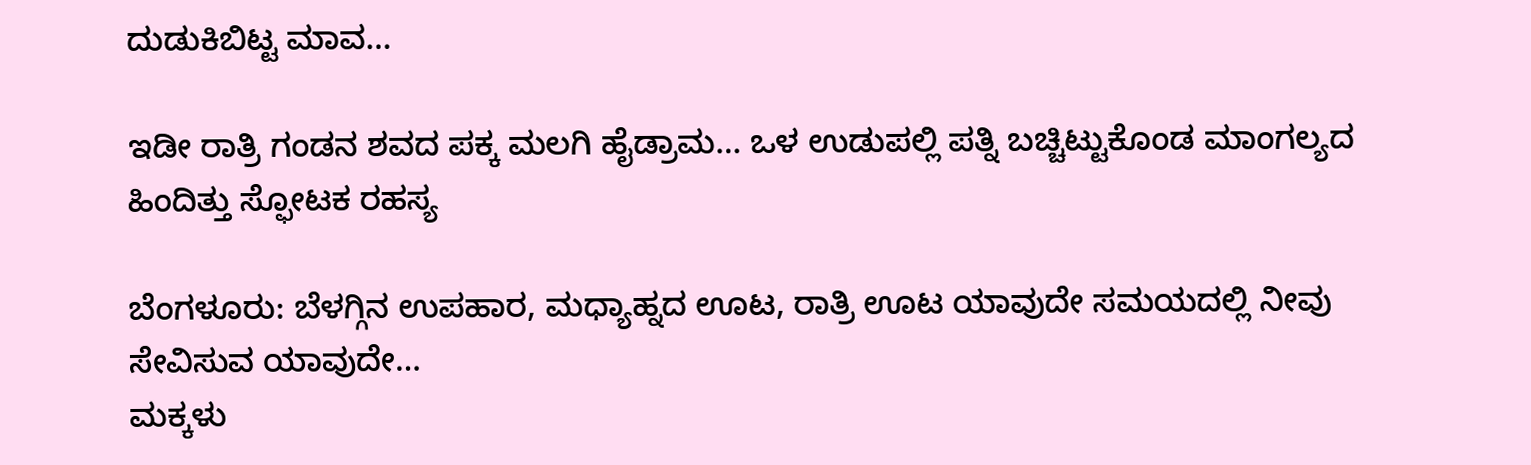ದುಡುಕಿಬಿಟ್ಟ ಮಾವ…

ಇಡೀ ರಾತ್ರಿ ಗಂಡನ ಶವದ ಪಕ್ಕ ಮಲಗಿ ಹೈಡ್ರಾಮ… ಒಳ ಉಡುಪಲ್ಲಿ ಪತ್ನಿ ಬಚ್ಚಿಟ್ಟುಕೊಂಡ ಮಾಂಗಲ್ಯದ ಹಿಂದಿತ್ತು ಸ್ಫೋಟಕ ರಹಸ್ಯ

ಬೆಂಗಳೂರು: ಬೆಳಗ್ಗಿನ ಉಪಹಾರ, ಮಧ್ಯಾಹ್ನದ ಊಟ, ರಾತ್ರಿ ಊಟ ಯಾವುದೇ ಸಮಯದಲ್ಲಿ ನೀವು ಸೇವಿಸುವ ಯಾವುದೇ…
ಮಕ್ಕಳು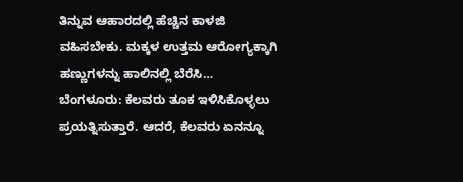ತಿನ್ನುವ ಆಹಾರದಲ್ಲಿ ಹೆಚ್ಚಿನ ಕಾಳಜಿ ವಹಿಸಬೇಕು. ಮಕ್ಕಳ ಉತ್ತಮ ಆರೋಗ್ಯಕ್ಕಾಗಿ ಹಣ್ಣುಗಳನ್ನು ಹಾಲಿನಲ್ಲಿ ಬೆರೆಸಿ…
ಬೆಂಗಳೂರು: ಕೆಲವರು ತೂಕ ಇಳಿಸಿಕೊಳ್ಳಲು ಪ್ರಯತ್ನಿಸುತ್ತಾರೆ. ಆದರೆ, ಕೆಲವರು ಏನನ್ನೂ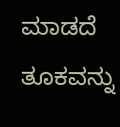ಮಾಡದೆ ತೂಕವನ್ನು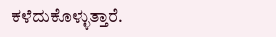ಕಳೆದುಕೊಳ್ಳುತ್ತಾರೆ.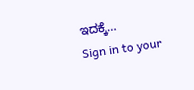ಇದಕ್ಕೆ…
Sign in to your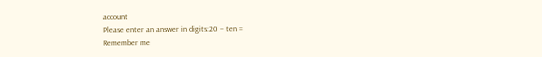account
Please enter an answer in digits:20 − ten =
Remember me